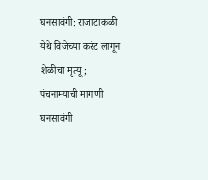घनसावंगी: राजाटाकळी येथे विजेच्या करंट लागून शेळीचा मृत्यू; पंचनाम्याची मागणी
घनसावंगी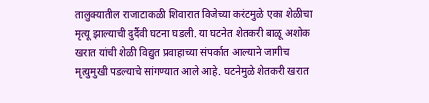तालुक्यातील राजाटाकळी शिवारात विजेच्या करंटमुळे एका शेळीचा मृत्यू झाल्याची दुर्दैवी घटना घडली. या घटनेत शेतकरी बाळू अशोक खरात यांची शेळी विद्युत प्रवाहाच्या संपर्कात आल्याने जागीच मृत्युमुखी पडल्याचे सांगण्यात आले आहे. घटनेमुळे शेतकरी खरात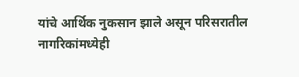यांचे आर्थिक नुकसान झाले असून परिसरातील नागरिकांमध्येही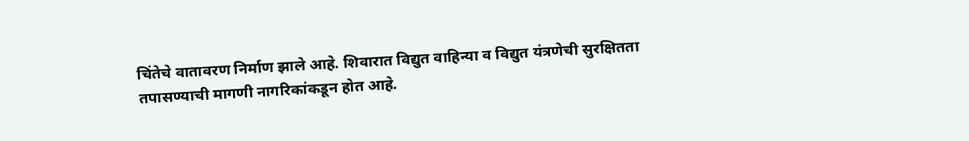चिंतेचे वातावरण निर्माण झाले आहे. शिवारात विद्युत वाहिन्या व विद्युत यंत्रणेची सुरक्षितता तपासण्याची मागणी नागरिकांकडून होत आहे.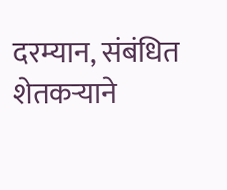दरम्यान, संबंधित शेतकऱ्याने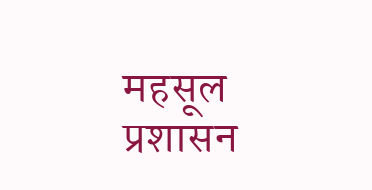महसूल प्रशासन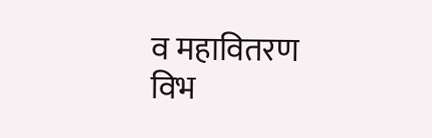व महावितरण विभ